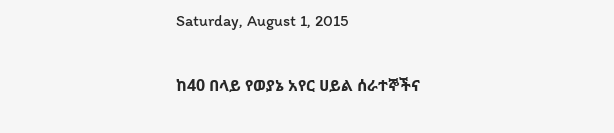Saturday, August 1, 2015

ከ40 በላይ የወያኔ አየር ሀይል ሰራተኞችና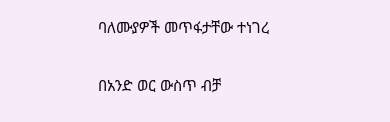ባለሙያዎች መጥፋታቸው ተነገረ

በአንድ ወር ውስጥ ብቻ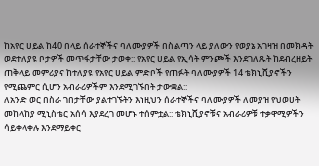ከአየር ሀይል ከ40 በላይ ሰራተኞችና ባለሙያዎች በስልጣን ላይ ያለውን የወያኔ አገዛዝ በመክዳት ወደተለያዩ ቦታዎች መጥፋታቸው ታወቀ:: የአየር ሀይል የኢሳት ምንጮች እንደገለጹት ከደብረዘይት ጠቅላይ መምሪያና ከተለያዩ የአየር ሀይል ምድቦች የጠፉት ባለሙያዎች 14 ቴክኒሺያኖችን የሚጨምር ሲሆን አብራሪዎችም እንደሚገኙበት ታውቋል::
ለአንድ ወር በስራ ገበታቸው ያልተገኙትን እነዚህን ሰራተኞችና ባለሙያዎች ለመያዝ የህወሀት መከላከያ ሚኒስቴር አሰሳ እያደረገ መሆኑ ተሰምቷል:: ቴክኒሺያኖቹና አብራሪዎቹ ተቃዋሚዎችን ሳይቀላቀሉ እንደማይቀር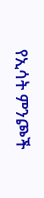የኢሳት ምንጮች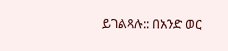ይገልጻሉ:: በአንድ ወር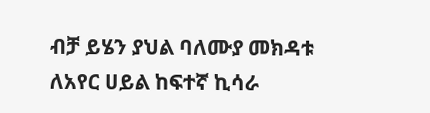ብቻ ይሄን ያህል ባለሙያ መክዳቱ ለአየር ሀይል ከፍተኛ ኪሳራ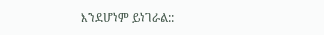እንደሆነም ይነገራል::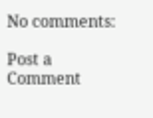No comments:

Post a Comment